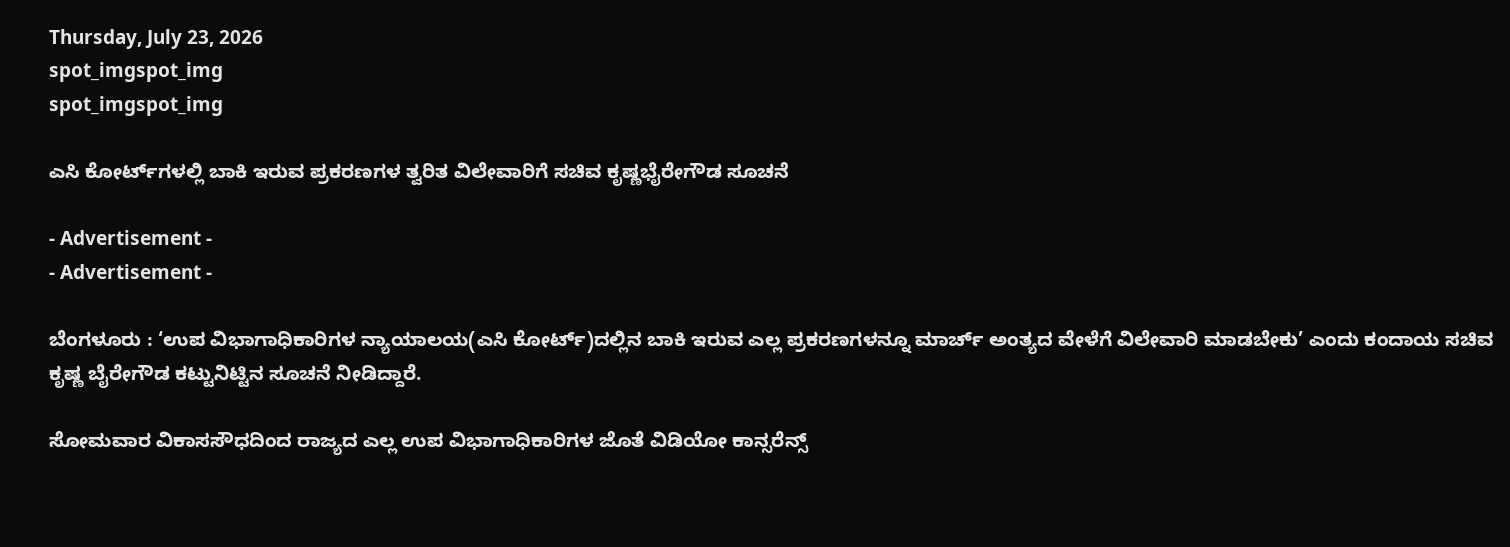Thursday, July 23, 2026
spot_imgspot_img
spot_imgspot_img

ಎಸಿ ಕೋರ್ಟ್‌ಗಳಲ್ಲಿ ಬಾಕಿ ಇರುವ ಪ್ರಕರಣಗಳ ತ್ವರಿತ ವಿಲೇವಾರಿಗೆ ಸಚಿವ ಕೃಷ್ಣಭೈರೇಗೌಡ ಸೂಚನೆ

- Advertisement -
- Advertisement -

ಬೆಂಗಳೂರು : ‘ಉಪ ವಿಭಾಗಾಧಿಕಾರಿಗಳ ನ್ಯಾಯಾಲಯ(ಎಸಿ ಕೋರ್ಟ್‌)ದಲ್ಲಿನ ಬಾಕಿ ಇರುವ ಎಲ್ಲ ಪ್ರಕರಣಗಳನ್ನೂ ಮಾರ್ಚ್ ಅಂತ್ಯದ ವೇಳೆಗೆ ವಿಲೇವಾರಿ ಮಾಡಬೇಕು’ ಎಂದು ಕಂದಾಯ ಸಚಿವ ಕೃಷ್ಣ ಬೈರೇಗೌಡ ಕಟ್ಟುನಿಟ್ಟಿನ ಸೂಚನೆ ನೀಡಿದ್ದಾರೆ.

ಸೋಮವಾರ ವಿಕಾಸಸೌಧದಿಂದ ರಾಜ್ಯದ ಎಲ್ಲ ಉಪ ವಿಭಾಗಾಧಿಕಾರಿಗಳ ಜೊತೆ ವಿಡಿಯೋ ಕಾನ್ಸರೆನ್ಸ್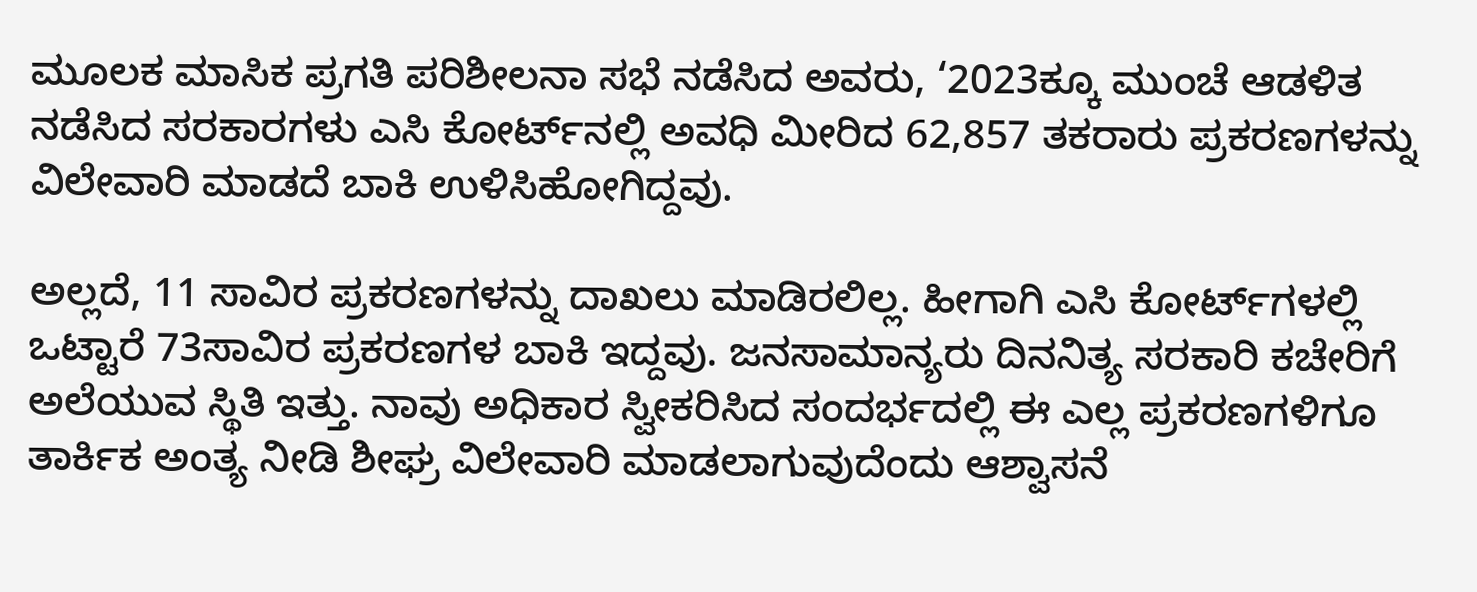ಮೂಲಕ ಮಾಸಿಕ ಪ್ರಗತಿ ಪರಿಶೀಲನಾ ಸಭೆ ನಡೆಸಿದ ಅವರು, ‘2023ಕ್ಕೂ ಮುಂಚೆ ಆಡಳಿತ ನಡೆಸಿದ ಸರಕಾರಗಳು ಎಸಿ ಕೋರ್ಟ್‌ನಲ್ಲಿ ಅವಧಿ ಮೀರಿದ 62,857 ತಕರಾರು ಪ್ರಕರಣಗಳನ್ನು ವಿಲೇವಾರಿ ಮಾಡದೆ ಬಾಕಿ ಉಳಿಸಿಹೋಗಿದ್ದವು.

ಅಲ್ಲದೆ, 11 ಸಾವಿರ ಪ್ರಕರಣಗಳನ್ನು ದಾಖಲು ಮಾಡಿರಲಿಲ್ಲ. ಹೀಗಾಗಿ ಎಸಿ ಕೋರ್ಟ್‌ಗಳಲ್ಲಿ ಒಟ್ಟಾರೆ 73ಸಾವಿರ ಪ್ರಕರಣಗಳ ಬಾಕಿ ಇದ್ದವು. ಜನಸಾಮಾನ್ಯರು ದಿನನಿತ್ಯ ಸರಕಾರಿ ಕಚೇರಿಗೆ ಅಲೆಯುವ ಸ್ಥಿತಿ ಇತ್ತು. ನಾವು ಅಧಿಕಾರ ಸ್ವೀಕರಿಸಿದ ಸಂದರ್ಭದಲ್ಲಿ ಈ ಎಲ್ಲ ಪ್ರಕರಣಗಳಿಗೂ ತಾರ್ಕಿಕ ಅಂತ್ಯ ನೀಡಿ ಶೀಘ್ರ ವಿಲೇವಾರಿ ಮಾಡಲಾಗುವುದೆಂದು ಆಶ್ವಾಸನೆ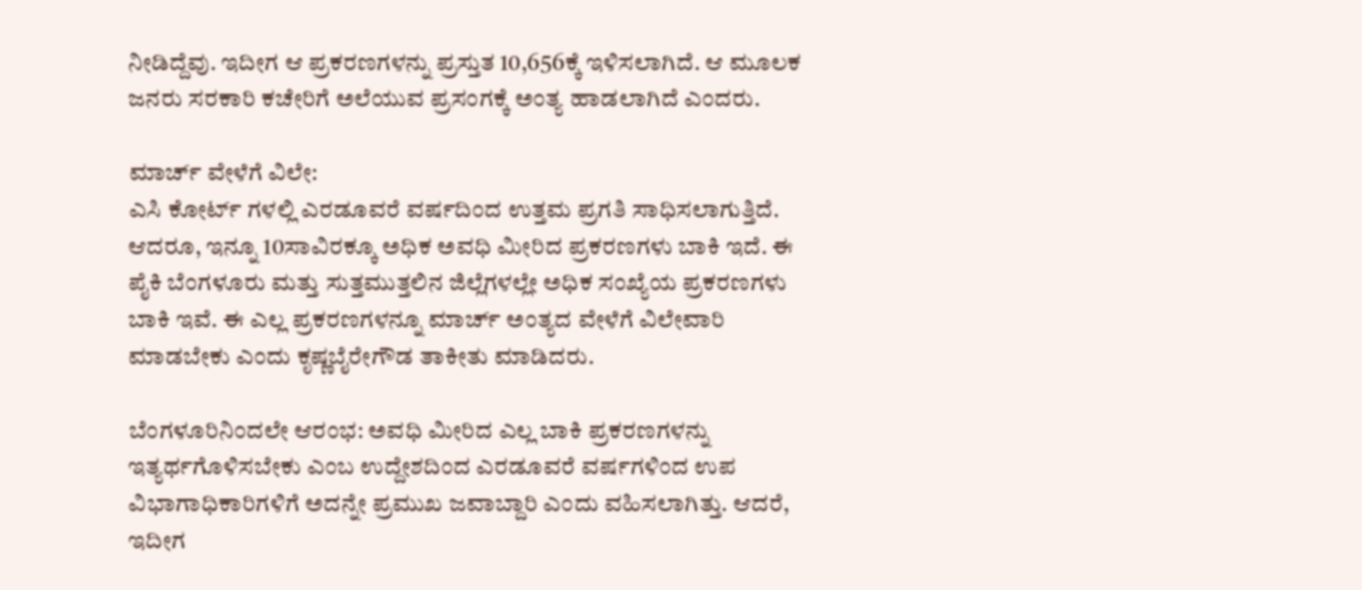ನೀಡಿದ್ದೆವು. ಇದೀಗ ಆ ಪ್ರಕರಣಗಳನ್ನು ಪ್ರಸ್ತುತ 10,656ಕ್ಕೆ ಇಳಿಸಲಾಗಿದೆ. ಆ ಮೂಲಕ ಜನರು ಸರಕಾರಿ ಕಚೇರಿಗೆ ಅಲೆಯುವ ಪ್ರಸಂಗಕ್ಕೆ ಅಂತ್ಯ ಹಾಡಲಾಗಿದೆ ಎಂದರು.

ಮಾರ್ಚ್‌ ವೇಳೆಗೆ ವಿಲೇ:
ಎಸಿ ಕೋರ್ಟ್‌ ಗಳಲ್ಲಿ ಎರಡೂವರೆ ವರ್ಷದಿಂದ ಉತ್ತಮ ಪ್ರಗತಿ ಸಾಧಿಸಲಾಗುತ್ತಿದೆ. ಆದರೂ, ಇನ್ನೂ 10ಸಾವಿರಕ್ಕೂ ಅಧಿಕ ಅವಧಿ ಮೀರಿದ ಪ್ರಕರಣಗಳು ಬಾಕಿ ಇದೆ. ಈ ಪೈಕಿ ಬೆಂಗಳೂರು ಮತ್ತು ಸುತ್ತಮುತ್ತಲಿನ ಜಿಲ್ಲೆಗಳಲ್ಲೇ ಅಧಿಕ ಸಂಖ್ಯೆಯ ಪ್ರಕರಣಗಳು ಬಾಕಿ ಇವೆ. ಈ ಎಲ್ಲ ಪ್ರಕರಣಗಳನ್ನೂ ಮಾರ್ಚ್ ಅಂತ್ಯದ ವೇಳೆಗೆ ವಿಲೇವಾರಿ ಮಾಡಬೇಕು ಎಂದು ಕೃಷ್ಣಬೈರೇಗೌಡ ತಾಕೀತು ಮಾಡಿದರು.

ಬೆಂಗಳೂರಿನಿಂದಲೇ ಆರಂಭ: ಅವಧಿ ಮೀರಿದ ಎಲ್ಲ ಬಾಕಿ ಪ್ರಕರಣಗಳನ್ನು ಇತ್ಯರ್ಥಗೊಳಿಸಬೇಕು ಎಂಬ ಉದ್ದೇಶದಿಂದ ಎರಡೂವರೆ ವರ್ಷಗಳಿಂದ ಉಪ ವಿಭಾಗಾಧಿಕಾರಿಗಳಿಗೆ ಅದನ್ನೇ ಪ್ರಮುಖ ಜವಾಬ್ದಾರಿ ಎಂದು ವಹಿಸಲಾಗಿತ್ತು. ಆದರೆ, ಇದೀಗ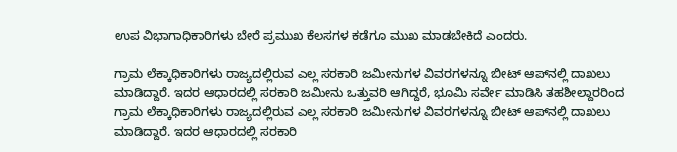ಉಪ ವಿಭಾಗಾಧಿಕಾರಿಗಳು ಬೇರೆ ಪ್ರಮುಖ ಕೆಲಸಗಳ ಕಡೆಗೂ ಮುಖ ಮಾಡಬೇಕಿದೆ ಎಂದರು.

ಗ್ರಾಮ ಲೆಕ್ಕಾಧಿಕಾರಿಗಳು ರಾಜ್ಯದಲ್ಲಿರುವ ಎಲ್ಲ ಸರಕಾರಿ ಜಮೀನುಗಳ ವಿವರಗಳನ್ನೂ ಬೀಟ್ ಆಪ್‌ನಲ್ಲಿ ದಾಖಲು ಮಾಡಿದ್ದಾರೆ. ಇದರ ಆಧಾರದಲ್ಲಿ ಸರಕಾರಿ ಜಮೀನು ಒತ್ತುವರಿ ಆಗಿದ್ದರೆ, ಭೂಮಿ ಸರ್ವೇ ಮಾಡಿಸಿ ತಹಶೀಲ್ದಾರರಿಂದ ಗ್ರಾಮ ಲೆಕ್ಕಾಧಿಕಾರಿಗಳು ರಾಜ್ಯದಲ್ಲಿರುವ ಎಲ್ಲ ಸರಕಾರಿ ಜಮೀನುಗಳ ವಿವರಗಳನ್ನೂ ಬೀಟ್ ಆಪ್‌ನಲ್ಲಿ ದಾಖಲು ಮಾಡಿದ್ದಾರೆ. ಇದರ ಆಧಾರದಲ್ಲಿ ಸರಕಾರಿ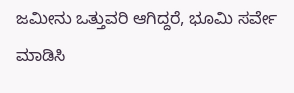ಜಮೀನು ಒತ್ತುವರಿ ಆಗಿದ್ದರೆ, ಭೂಮಿ ಸರ್ವೇ ಮಾಡಿಸಿ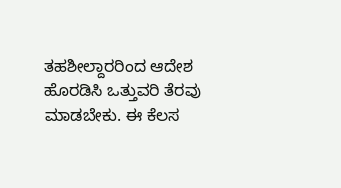ತಹಶೀಲ್ದಾರರಿಂದ ಆದೇಶ ಹೊರಡಿಸಿ ಒತ್ತುವರಿ ತೆರವು ಮಾಡಬೇಕು. ಈ ಕೆಲಸ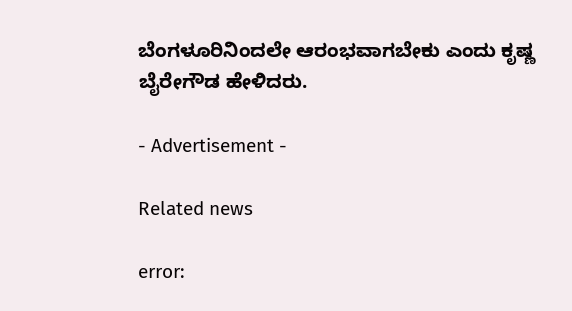ಬೆಂಗಳೂರಿನಿಂದಲೇ ಆರಂಭವಾಗಬೇಕು ಎಂದು ಕೃಷ್ಣ ಬೈರೇಗೌಡ ಹೇಳಿದರು.

- Advertisement -

Related news

error: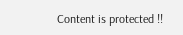Content is protected !!